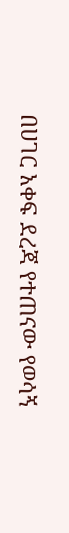በሀገር አቀፍ ደረጃ የተጠናው የወሳኝ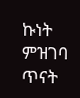ኩነት ምዝገባ ጥናት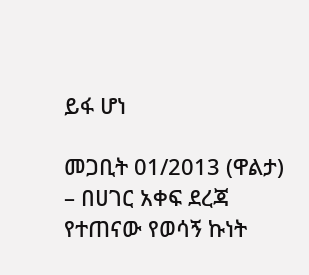ይፋ ሆነ

መጋቢት 01/2013 (ዋልታ) – በሀገር አቀፍ ደረጃ የተጠናው የወሳኝ ኩነት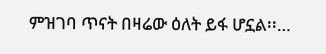ምዝገባ ጥናት በዛሬው ዕለት ይፋ ሆኗል፡፡…